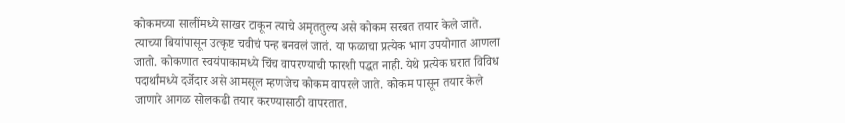कोकमच्या सालींमध्ये साखर टाकून त्याचे अमृततुल्य असे कोकम सरबत तयार केले जाते. त्याच्या बियांपासून उत्कृष्ट चवीचं पन्ह बनवलं जातं. या फळाचा प्रत्येक भाग उपयोगात आणला जातो. कोकणात स्वयंपाकामध्ये चिंच वापरण्याची फारशी पद्धत नाही. येथे प्रत्येक घरात विविध पदार्थांमध्ये दर्जेदार असे आमसूल म्हणजेच कोकम वापरले जाते. कोकम पासून तयार केले जाणारे आगळ सोलकढी तयार करण्यासाठी वापरतात.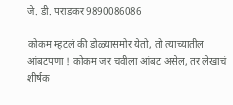जे. डी. पराडकर 9890086086

कोकम म्हटलं की डोळ्यासमोर येतो, तो त्याच्यातील आंबटपणा ! कोकम जर चवीला आंबट असेल, तर लेखाचं शीर्षक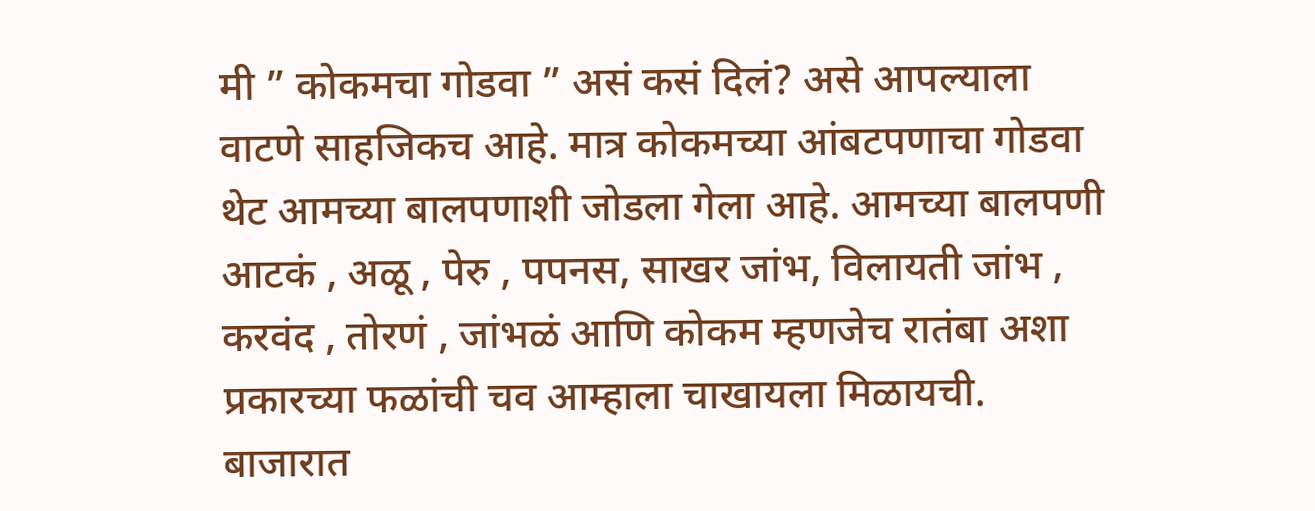मी ” कोकमचा गोडवा ” असं कसं दिलं? असे आपल्याला वाटणे साहजिकच आहे. मात्र कोकमच्या आंबटपणाचा गोडवा थेट आमच्या बालपणाशी जोडला गेला आहे. आमच्या बालपणी आटकं , अळू , पेरु , पपनस, साखर जांभ, विलायती जांभ , करवंद , तोरणं , जांभळं आणि कोकम म्हणजेच रातंबा अशा प्रकारच्या फळांची चव आम्हाला चाखायला मिळायची. बाजारात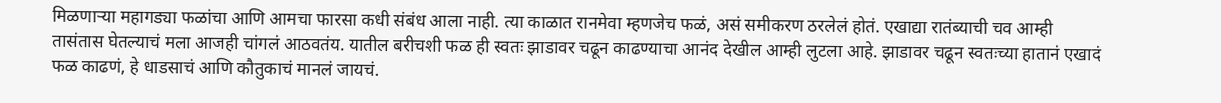मिळणाऱ्या महागड्या फळांचा आणि आमचा फारसा कधी संबंध आला नाही. त्या काळात रानमेवा म्हणजेच फळं, असं समीकरण ठरलेलं होतं. एखाद्या रातंब्याची चव आम्ही तासंतास घेतल्याचं मला आजही चांगलं आठवतंय. यातील बरीचशी फळ ही स्वतः झाडावर चढून काढण्याचा आनंद देखील आम्ही लुटला आहे. झाडावर चढून स्वतःच्या हातानं एखादं फळ काढणं, हे धाडसाचं आणि कौतुकाचं मानलं जायचं.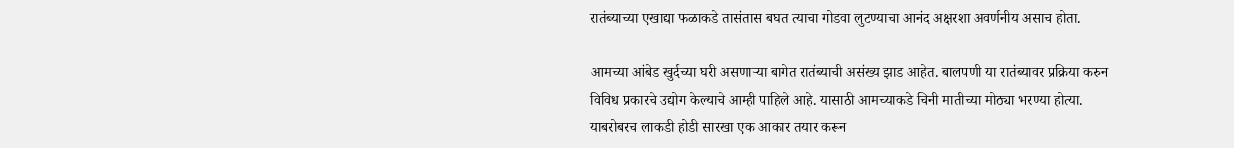रातंब्याच्या एखाद्या फळाकडे तासंतास बघत त्याचा गोडवा लुटण्याचा आनंद अक्षरशा अवर्णनीय असाच होता.

आमच्या आंबेड खुर्दच्या घरी असणाऱ्या बागेत रातंब्याची असंख्य झाड आहेत. बालपणी या रातंब्यावर प्रक्रिया करुन विविध प्रकारचे उद्योग केल्याचे आम्ही पाहिले आहे. यासाठी आमच्याकडे चिनी मातीच्या मोठ्या भरण्या होत्या. याबरोबरच लाकडी होडी सारखा एक आकार तयार करून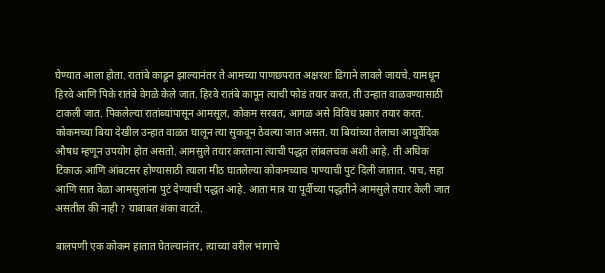घेण्यात आला होता. रातांबे काढून झाल्यानंतर ते आमच्या पाणछपरात अक्षरशः ढिगाने लावले जायचे. यामधून हिरवे आणि पिके रातंबे वेगळे केले जात. हिरवे रातंबे कापून त्याची फोडं तयार करत, ती उन्हात वाळवण्यासाठी टाकली जात. पिकलेल्या रातांब्यांपासून आमसूल, कोकम सरबत, आगळ असे विविध प्रकार तयार करत. कोकमच्या बिया देखील उन्हात वाळत घालून त्या सुकवून ठेवल्या जात असत. या बियांच्या तेलाचा आयुर्वेदिक औषध म्हणून उपयोग होत असतो. आमसुले तयार करताना त्याची पद्धत लांबलचक अशी आहे. ती अधिक टिकाऊ आणि आंबटसर होण्यासाठी त्याला मीठ घातलेल्या कोकमच्याच पाण्याची पुटं दिली जातात. पाच, सहा आणि सात वेळा आमसुलांना पुटं देण्याची पद्धत आहे. आता मात्र या पूर्वीच्या पद्धतीने आमसुले तयार केली जात असतील की नाही ? याबाबत शंका वाटते.

बालपणी एक कोकम हातात घेतल्यानंतर, त्याच्या वरील भागाचे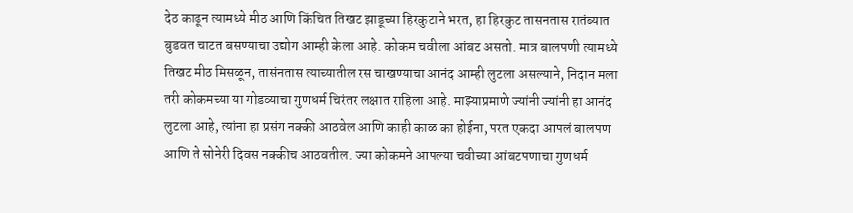देठ काढून त्यामध्ये मीठ आणि किंचित तिखट झाडूच्या हिरकुटाने भरत, हा हिरकुट तासनतास रातंब्यात बुडवत चाटत बसण्याचा उद्योग आम्ही केला आहे. कोकम चवीला आंबट असतो. मात्र बालपणी त्यामध्ये तिखट मीठ मिसळून, तासंनतास त्याच्यातील रस चाखण्याचा आनंद आम्ही लुटला असल्याने, निदान मला तरी कोकमच्या या गोडव्याचा गुणधर्म चिरंतर लक्षात राहिला आहे. माझ्याप्रमाणे ज्यांनी ज्यांनी हा आनंद लुटला आहे, त्यांना हा प्रसंग नक्की आठवेल आणि काही काळ का होईना, परत एकदा आपलं बालपण आणि ते सोनेरी दिवस नक्कीच आठवतील. ज्या कोकमने आपल्या चवीच्या आंबटपणाचा गुणधर्म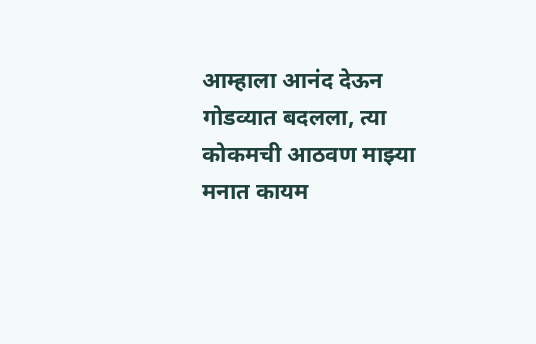आम्हाला आनंद देऊन गोडव्यात बदलला, त्या कोकमची आठवण माझ्या मनात कायम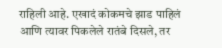राहिली आहे. एखादं कोकमचे झाड पाहिलं आणि त्यावर पिकलेले रातंबे दिसले, तर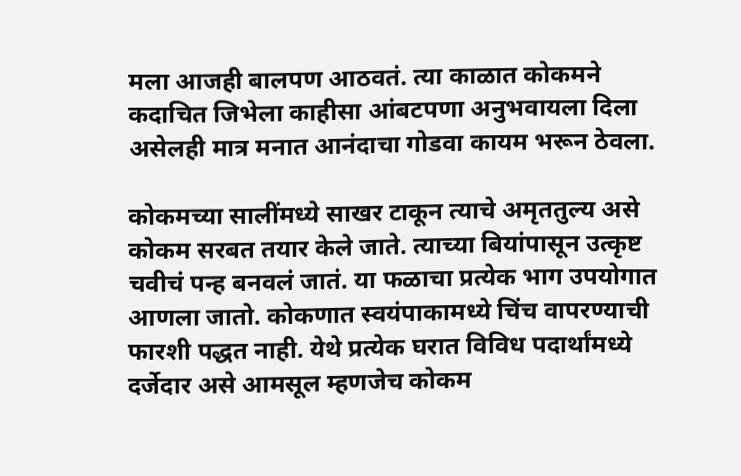मला आजही बालपण आठवतं. त्या काळात कोकमने कदाचित जिभेला काहीसा आंबटपणा अनुभवायला दिला असेलही मात्र मनात आनंदाचा गोडवा कायम भरून ठेवला.

कोकमच्या सालींमध्ये साखर टाकून त्याचे अमृततुल्य असे कोकम सरबत तयार केले जाते. त्याच्या बियांपासून उत्कृष्ट चवीचं पन्ह बनवलं जातं. या फळाचा प्रत्येक भाग उपयोगात आणला जातो. कोकणात स्वयंपाकामध्ये चिंच वापरण्याची फारशी पद्धत नाही. येथे प्रत्येक घरात विविध पदार्थांमध्ये दर्जेदार असे आमसूल म्हणजेच कोकम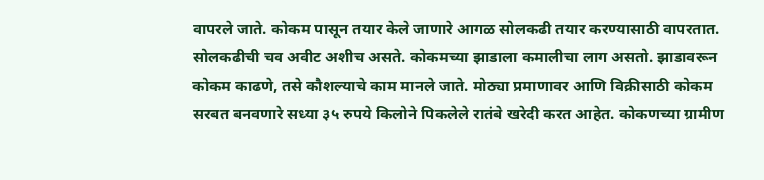वापरले जाते. कोकम पासून तयार केले जाणारे आगळ सोलकढी तयार करण्यासाठी वापरतात. सोलकढीची चव अवीट अशीच असते. कोकमच्या झाडाला कमालीचा लाग असतो. झाडावरून कोकम काढणे, तसे कौशल्याचे काम मानले जाते. मोठ्या प्रमाणावर आणि विक्रीसाठी कोकम सरबत बनवणारे सध्या ३५ रुपये किलोने पिकलेले रातंबे खरेदी करत आहेत. कोकणच्या ग्रामीण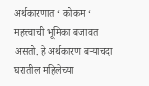अर्थकारणात ‘ कोकम ‘ महत्त्वाची भूमिका बजावत असतो. हे अर्थकारण बऱ्याचदा घरातील महिलेच्या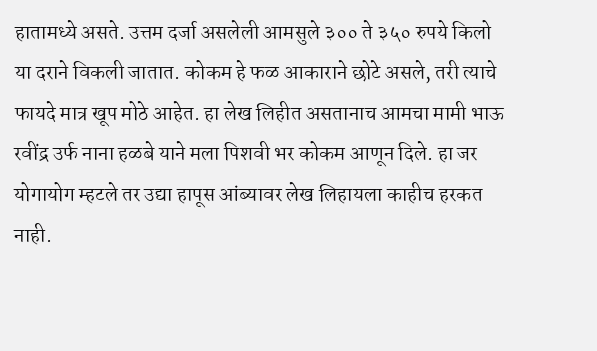हातामध्ये असते. उत्तम दर्जा असलेली आमसुले ३०० ते ३५० रुपये किलो या दराने विकली जातात. कोकम हे फळ आकाराने छोटे असले, तरी त्याचे फायदे मात्र खूप मोठे आहेत. हा लेख लिहीत असतानाच आमचा मामी भाऊ रवींद्र उर्फ नाना हळबे याने मला पिशवी भर कोकम आणून दिले. हा जर योगायोग म्हटले तर उद्या हापूस आंब्यावर लेख लिहायला काहीच हरकत नाही.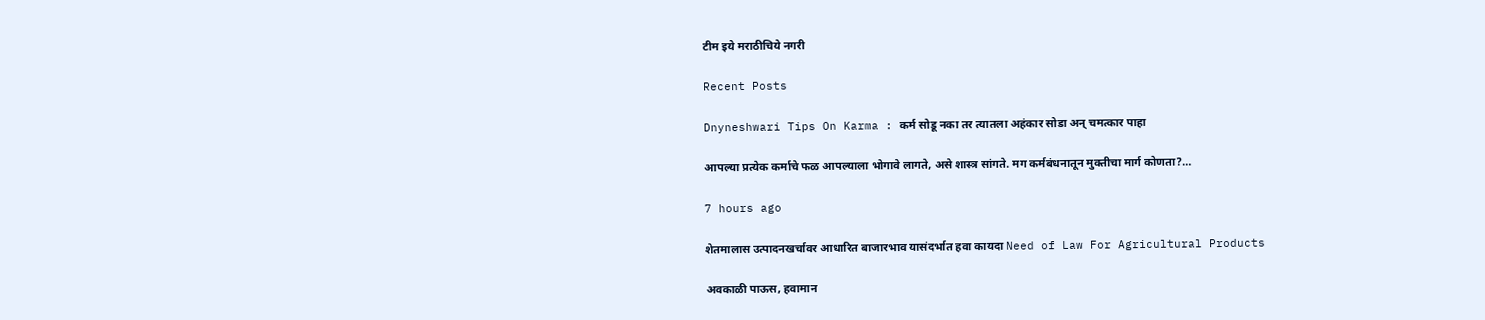टीम इये मराठीचिये नगरी

Recent Posts

Dnyneshwari Tips On Karma : कर्म सोडू नका तर त्यातला अहंकार सोडा अन् चमत्कार पाहा

आपल्या प्रत्येक कर्माचे फळ आपल्याला भोगावे लागते, असे शास्त्र सांगते. मग कर्मबंधनातून मुक्तीचा मार्ग कोणता?…

7 hours ago

शेतमालास उत्पादनखर्चावर आधारित बाजारभाव यासंदर्भात हवा कायदा Need of Law For Agricultural Products

अवकाळी पाऊस, हवामान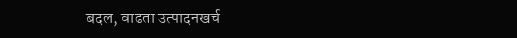बदल, वाढता उत्पादनखर्च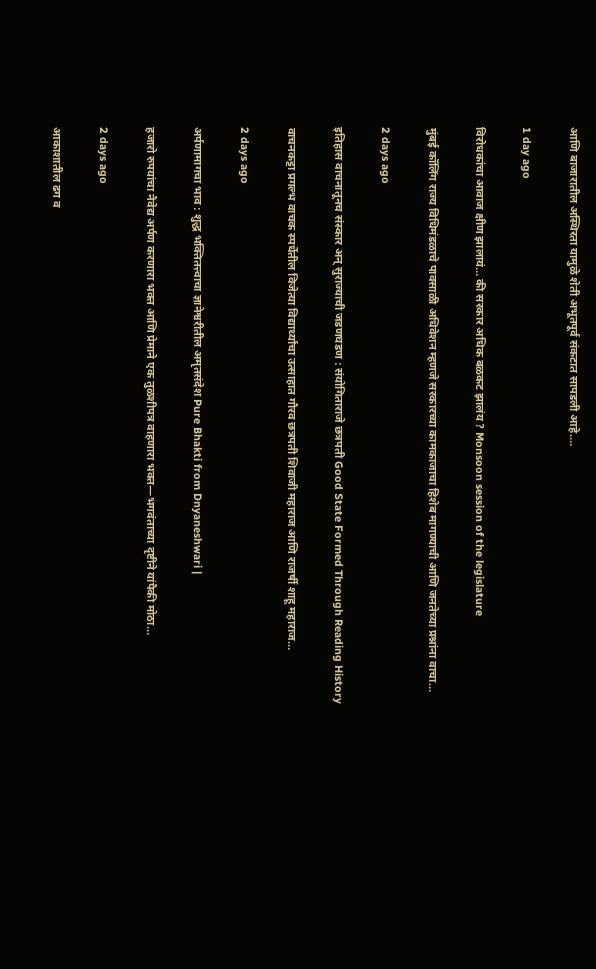आणि बाजारातील अस्थिरता यामुळे शेती अभूतपूर्व संकटात सापडली आहे.…

1 day ago

विरोधकांचा आवाज क्षीण झालायं… की सरकार अधिक बळकट झालंय ? Monsoon session of the legislature

मुंबई कॉलिंग राज्य विधिमंडळाचे पावसाळी अधिवेशन म्हणजे सरकारच्या कामकाजाचा हिशेब मागण्याची आणि जनतेच्या प्रश्नांना वाचा…

2 days ago

इतिहास वाचनातूनच संस्कार अन् सुराज्याची जडणघडण : संयोगिताराजे छत्रपती Good State Formed Through Reading History

वाचनकट्टा प्रगल्भ वाचक स्पर्धेतील विजेत्या विद्यार्थ्यांचा उत्साहात गौरव छत्रपती शिवाजी महाराज आणि राजर्षी शाहू महाराज…

2 days ago

अर्पणामागचा भाव : शुद्ध भक्तितत्त्वाचा ज्ञानेश्वरीतील अमृतसंदेश Pure Bhakti from Dnyaneshwari |

हजारो रुपयांचा नैवेद्य अर्पण करणारा भक्त आणि प्रेमाने एक तुळशीपत्र वाहणारा भक्त—भगवंताच्या दृष्टीने यांपैकी मोठा…

2 days ago

आकाशातील ढग व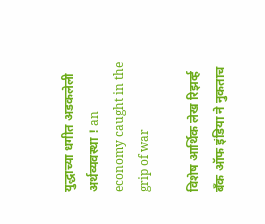युद्धाच्या धगीत अडकलेली अर्थव्यवस्था ! an economy caught in the grip of war

विशेष आर्थिक लेख रिझर्व्ह बँक ऑफ इंडिया ने नुकताच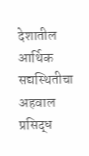देशातील आर्थिक सद्यस्थितीचा अहवाल प्रसिद्ध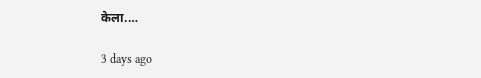केला.…

3 days ago